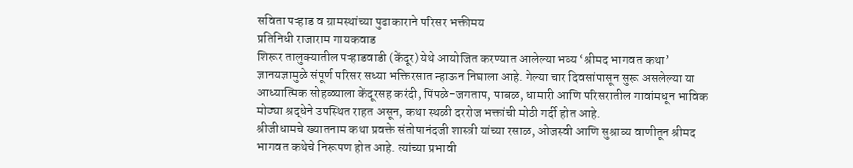सविता पऱ्हाड व ग्रामस्थांच्या पुढाकाराने परिसर भक्तीमय
प्रतिनिधी राजाराम गायकवाड
शिरूर तालुक्यातील पऱ्हाडवाडी (केंदूर) येथे आयोजित करण्यात आलेल्या भव्य ‘श्रीमद भागवत कथा’ ज्ञानयज्ञामुळे संपूर्ण परिसर सध्या भक्तिरसात न्हाऊन निघाला आहे. गेल्या चार दिवसांपासून सुरू असलेल्या या आध्यात्मिक सोहळ्याला केंदूरसह करंदी, पिंपळे-जगताप, पाबळ, धामारी आणि परिसरातील गावांमधून भाविक मोठ्या श्रद्धेने उपस्थित राहत असून, कथा स्थळी दररोज भक्तांची मोठी गर्दी होत आहे.
श्रीजीधामचे ख्यातनाम कथा प्रवक्ते संतोषानंदजी शास्त्री यांच्या रसाळ, ओजस्वी आणि सुश्राव्य वाणीतून श्रीमद भागवत कथेचे निरूपण होत आहे. त्यांच्या प्रभावी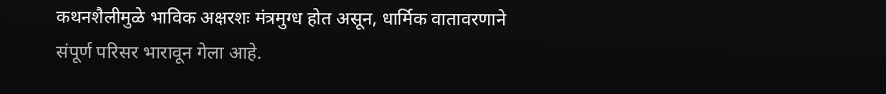कथनशैलीमुळे भाविक अक्षरशः मंत्रमुग्ध होत असून, धार्मिक वातावरणाने संपूर्ण परिसर भारावून गेला आहे.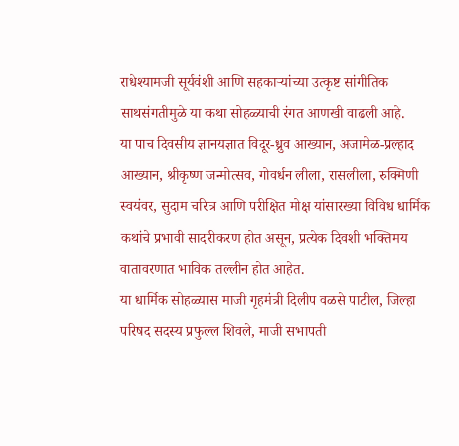राधेश्यामजी सूर्यवंशी आणि सहकाऱ्यांच्या उत्कृष्ट सांगीतिक साथसंगतीमुळे या कथा सोहळ्याची रंगत आणखी वाढली आहे.
या पाच दिवसीय ज्ञानयज्ञात विदूर-ध्रुव आख्यान, अजामेळ-प्रल्हाद आख्यान, श्रीकृष्ण जन्मोत्सव, गोवर्धन लीला, रासलीला, रुक्मिणी स्वयंवर, सुदाम चरित्र आणि परीक्षित मोक्ष यांसारख्या विविध धार्मिक कथांचे प्रभावी सादरीकरण होत असून, प्रत्येक दिवशी भक्तिमय वातावरणात भाविक तल्लीन होत आहेत.
या धार्मिक सोहळ्यास माजी गृहमंत्री दिलीप वळसे पाटील, जिल्हा परिषद सदस्य प्रफुल्ल शिवले, माजी सभापती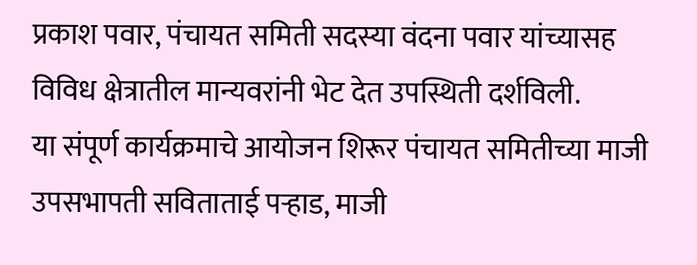प्रकाश पवार, पंचायत समिती सदस्या वंदना पवार यांच्यासह विविध क्षेत्रातील मान्यवरांनी भेट देत उपस्थिती दर्शविली.
या संपूर्ण कार्यक्रमाचे आयोजन शिरूर पंचायत समितीच्या माजी उपसभापती सविताताई पऱ्हाड, माजी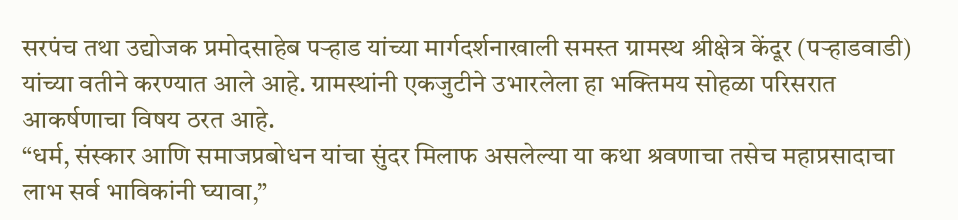सरपंच तथा उद्योजक प्रमोदसाहेब पऱ्हाड यांच्या मार्गदर्शनाखाली समस्त ग्रामस्थ श्रीक्षेत्र केंदूर (पऱ्हाडवाडी) यांच्या वतीने करण्यात आले आहे. ग्रामस्थांनी एकजुटीने उभारलेला हा भक्तिमय सोहळा परिसरात आकर्षणाचा विषय ठरत आहे.
“धर्म, संस्कार आणि समाजप्रबोधन यांचा सुंदर मिलाफ असलेल्या या कथा श्रवणाचा तसेच महाप्रसादाचा लाभ सर्व भाविकांनी घ्यावा,”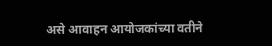असे आवाहन आयोजकांच्या वतीने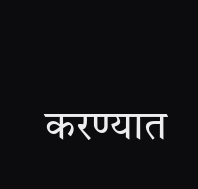करण्यात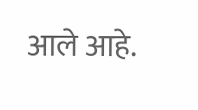आले आहे.